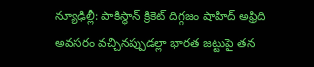న్యూఢిల్లీ: పాకిస్థాన్ క్రికెట్ దిగ్గజం షాహిద్ అఫ్రిది అవసరం వచ్చినప్పుడల్లా భారత జట్టుపై తన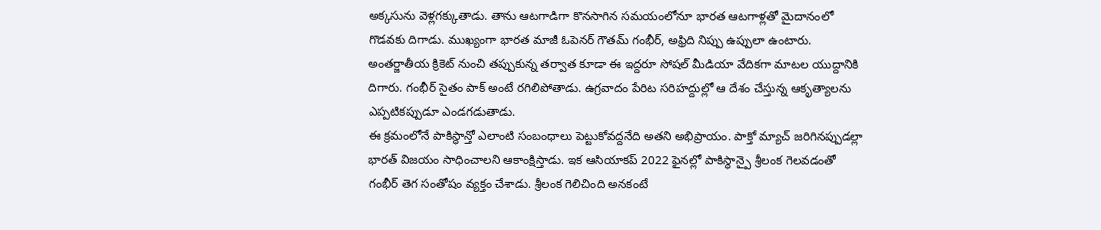అక్కసును వెళ్లగక్కుతాడు. తాను ఆటగాడిగా కొనసాగిన సమయంలోనూ భారత ఆటగాళ్లతో మైదానంలో గొడవకు దిగాడు. ముఖ్యంగా భారత మాజీ ఓపెనర్ గౌతమ్ గంభీర్, అఫ్రిది నిప్పు ఉప్పులా ఉంటారు. అంతర్జాతీయ క్రికెట్ నుంచి తప్పుకున్న తర్వాత కూడా ఈ ఇద్దరూ సోషల్ మీడియా వేదికగా మాటల యుద్దానికి దిగారు. గంభీర్ సైతం పాక్ అంటే రగిలిపోతాడు. ఉగ్రవాదం పేరిట సరిహద్దుల్లో ఆ దేశం చేస్తున్న ఆకృత్యాలను ఎప్పటికప్పుడూ ఎండగడుతాడు.
ఈ క్రమంలోనే పాకిస్థాన్తో ఎలాంటి సంబంధాలు పెట్టుకోవద్దనేది అతని అభిప్రాయం. పాక్తో మ్యాచ్ జరిగినప్పుడల్లా భారత్ విజయం సాధించాలని ఆకాంక్షిస్తాడు. ఇక ఆసియాకప్ 2022 ఫైనల్లో పాకిస్థాన్పై శ్రీలంక గెలవడంతో గంభీర్ తెగ సంతోషం వ్యక్తం చేశాడు. శ్రీలంక గెలిచింది అనకంటే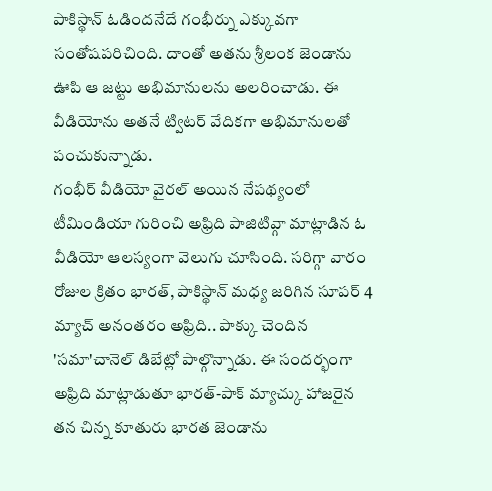పాకిస్థాన్ ఓడిందనేదే గంభీర్ను ఎక్కువగా సంతోషపరిచింది. దాంతో అతను శ్రీలంక జెండాను ఊపి ఆ జట్టు అభిమానులను అలరించాడు. ఈ వీడియోను అతనే ట్విటర్ వేదికగా అభిమానులతో పంచుకున్నాడు.
గంభీర్ వీడియో వైరల్ అయిన నేపథ్యంలో టీమిండియా గురించి అఫ్రిది పాజిటివ్గా మాట్లాడిన ఓ వీడియో ఆలస్యంగా వెలుగు చూసింది. సరిగ్గా వారం రోజుల క్రితం భారత్, పాకిస్థాన్ మధ్య జరిగిన సూపర్ 4 మ్యాచ్ అనంతరం అఫ్రిది.. పాక్కు చెందిన 'సమా'చానెల్ డిబేట్లో పాల్గొన్నాడు. ఈ సందర్భంగా అఫ్రిది మాట్లాడుతూ భారత్-పాక్ మ్యాచ్కు హాజరైన తన చిన్న కూతురు భారత జెండాను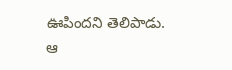ఊపిందని తెలిపాడు.
ఆ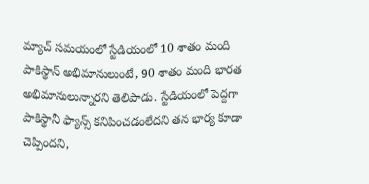మ్యాచ్ సమయంలో స్టేడియంలో 10 శాతం మంది పాకిస్థాన్ అభిమానులుంటే, 90 శాతం మంది భారత అభిమానులున్నారని తెలిపాడు. స్టేడియంలో పెద్దగా పాకిస్థానీ ఫ్యాన్స్ కనిపించడంలేదని తన భార్య కూడా చెప్పిందని,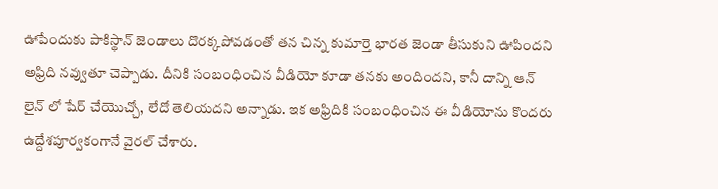ఊపేందుకు పాకిస్థాన్ జెండాలు దొరక్కపోవడంతో తన చిన్న కుమార్తె భారత జెండా తీసుకుని ఊపిందని అఫ్రిది నవ్వుతూ చెప్పాడు. దీనికి సంబంధించిన వీడియో కూడా తనకు అందిందని, కానీ దాన్ని ఆన్ లైన్ లో షేర్ చేయొచ్చో, లేదో తెలియదని అన్నాడు. ఇక అఫ్రిదికి సంబంధించిన ఈ వీడియోను కొందరు ఉద్దేశపూర్వకంగానే వైరల్ చేశారు.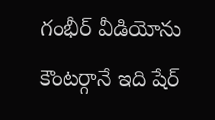గంభీర్ వీడియోను కౌంటర్గానే ఇది షేర్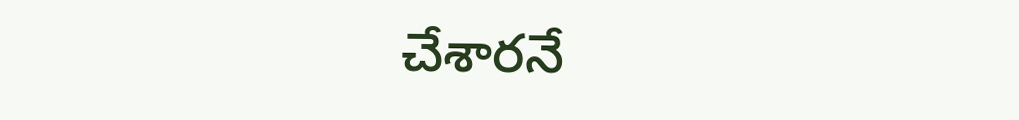చేశారనే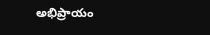అభిప్రాయం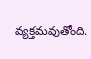వ్యక్తమవుతోంది.